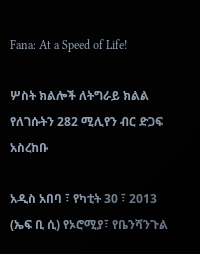Fana: At a Speed of Life!

ሦስት ክልሎች ለትግራይ ክልል የለገሱትን 282 ሚሊየን ብር ድጋፍ አስረከቡ

አዲስ አበባ ፣ የካቲት 30 ፣ 2013 (ኤፍ ቢ ሲ) የኦሮሚያ፣ የቤንሻንጉል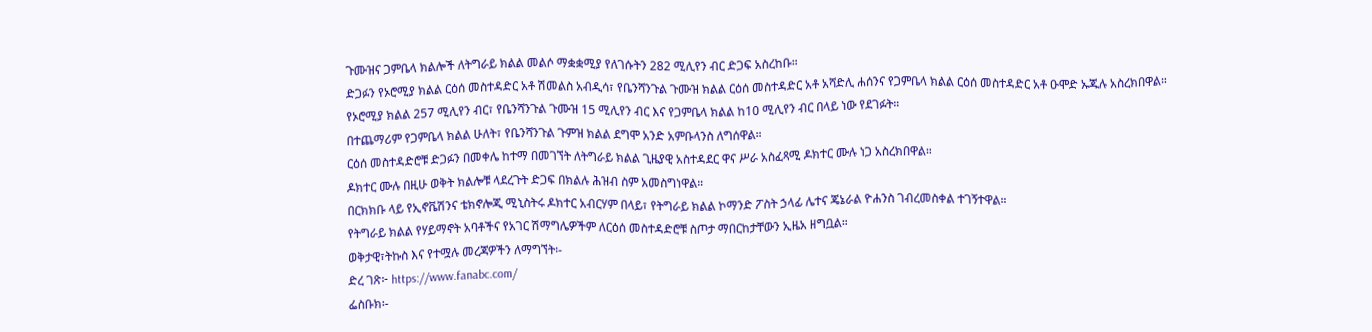ጉሙዝና ጋምቤላ ክልሎች ለትግራይ ክልል መልሶ ማቋቋሚያ የለገሱትን 282 ሚሊየን ብር ድጋፍ አስረከቡ።
ድጋፉን የኦሮሚያ ክልል ርዕሰ መስተዳድር አቶ ሽመልስ አብዲሳ፣ የቤንሻንጉል ጉሙዝ ክልል ርዕሰ መስተዳድር አቶ አሻድሊ ሐሰንና የጋምቤላ ክልል ርዕሰ መስተዳድር አቶ ዑሞድ ኡጁሉ አስረክበዋል።
የኦሮሚያ ክልል 257 ሚሊየን ብር፣ የቤንሻንጉል ጉሙዝ 15 ሚሊየን ብር እና የጋምቤላ ክልል ከ10 ሚሊየን ብር በላይ ነው የደገፉት።
በተጨማሪም የጋምቤላ ክልል ሁለት፣ የቤንሻንጉል ጉምዝ ክልል ደግሞ አንድ አምቡላንስ ለግሰዋል።
ርዕሰ መስተዳድሮቹ ድጋፉን በመቀሌ ከተማ በመገኘት ለትግራይ ክልል ጊዜያዊ አስተዳደር ዋና ሥራ አስፈጻሚ ዶክተር ሙሉ ነጋ አስረክበዋል።
ዶክተር ሙሉ በዚሁ ወቅት ክልሎቹ ላደረጉት ድጋፍ በክልሉ ሕዝብ ስም አመስግነዋል።
በርክክቡ ላይ የኢኖቬሽንና ቴክኖሎጂ ሚኒስትሩ ዶክተር አብርሃም በላይ፣ የትግራይ ክልል ኮማንድ ፖስት ኃላፊ ሌተና ጄኔራል ዮሐንስ ገብረመስቀል ተገኝተዋል።
የትግራይ ክልል የሃይማኖት አባቶችና የአገር ሽማግሌዎችም ለርዕሰ መስተዳድሮቹ ስጦታ ማበርከታቸውን ኢዜአ ዘግቧል።
ወቅታዊ፣ትኩስ እና የተሟሉ መረጃዎችን ለማግኘት፡-
ድረ ገጽ፦ https://www.fanabc.com/
ፌስቡክ፡-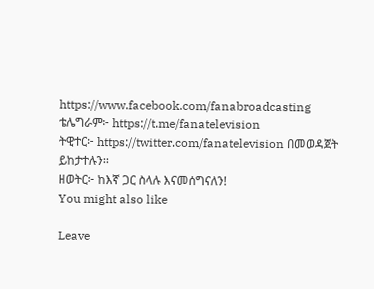https://www.facebook.com/fanabroadcasting
ቴሌግራም፦ https://t.me/fanatelevision
ትዊተር፦ https://twitter.com/fanatelevision በመወዳጀት ይከታተሉን፡፡
ዘወትር፦ ከእኛ ጋር ስላሉ እናመሰግናለን!
You might also like

Leave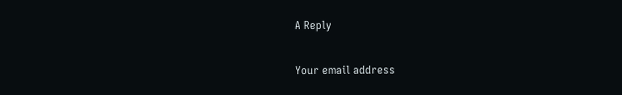A Reply

Your email address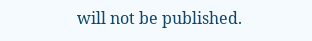will not be published.